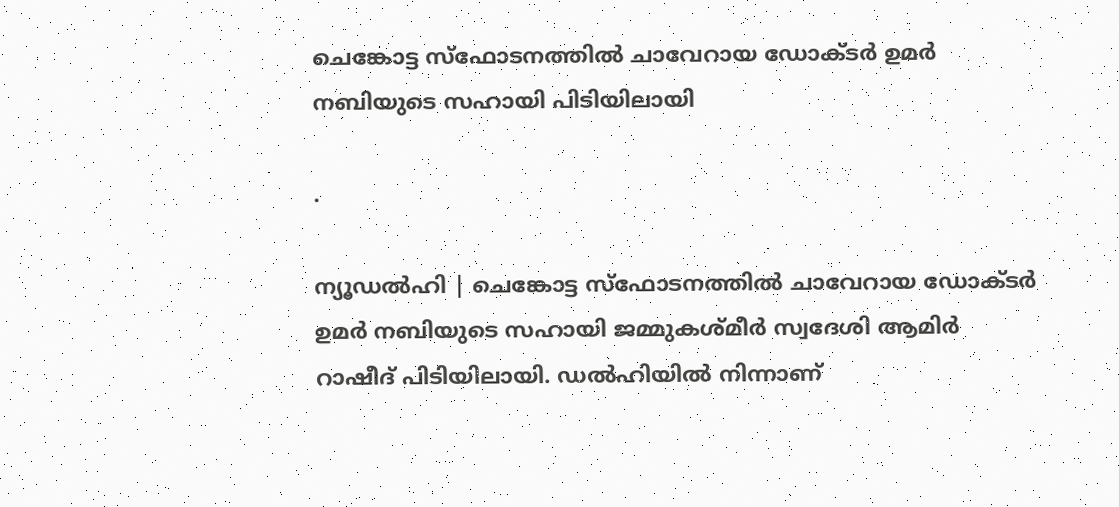ചെങ്കോട്ട സ്‌ഫോടനത്തില്‍ ചാവേറായ ഡോക്ടര്‍ ഉമര്‍ നബിയുടെ സഹായി പിടിയിലായി

.

ന്യൂഡല്‍ഹി | ചെങ്കോട്ട സ്‌ഫോടനത്തില്‍ ചാവേറായ ഡോക്ടര്‍ ഉമര്‍ നബിയുടെ സഹായി ജമ്മുകശ്മീര്‍ സ്വദേശി ആമിര്‍ റാഷീദ് പിടിയിലായി. ഡല്‍ഹിയില്‍ നിന്നാണ്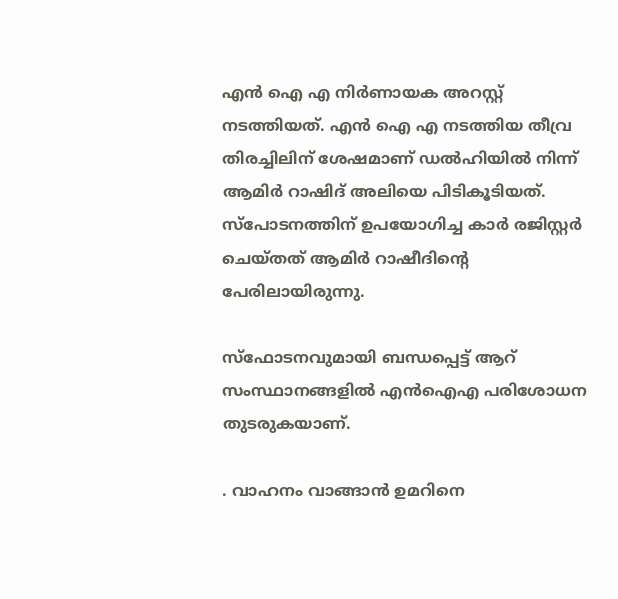എന്‍ ഐ എ നിര്‍ണായക അറസ്റ്റ് നടത്തിയത്. എന്‍ ഐ എ നടത്തിയ തീവ്ര തിരച്ചിലിന് ശേഷമാണ് ഡല്‍ഹിയില്‍ നിന്ന് ആമിര്‍ റാഷിദ് അലിയെ പിടികൂടിയത്. സ്പോടനത്തിന് ഉപയോഗിച്ച കാര്‍ രജിസ്റ്റര്‍ ചെയ്തത് ആമിര്‍ റാഷീദിന്റെ പേരിലായിരുന്നു.

സ്‌ഫോടനവുമായി ബന്ധപ്പെട്ട് ആറ് സംസ്ഥാനങ്ങളില്‍ എന്‍ഐഎ പരിശോധന തുടരുകയാണ്.

. വാഹനം വാങ്ങാന്‍ ഉമറിനെ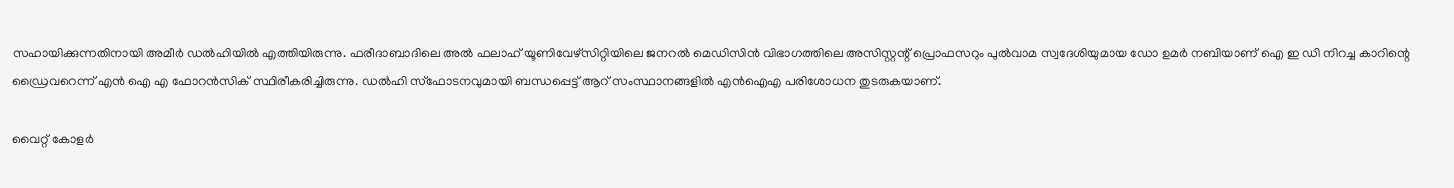സഹായിക്കുന്നതിനായി അമീര്‍ ഡല്‍ഹിയില്‍ എത്തിയിരുന്നു. ഫരീദാബാദിലെ അല്‍ ഫലാഹ് യൂണിവേഴ്സിറ്റിയിലെ ജനറല്‍ മെഡിസിന്‍ വിഭാഗത്തിലെ അസിസ്റ്റന്റ് പ്രൊഫസറും പുല്‍വാമ സ്വദേശിയുമായ ഡോ ഉമര്‍ നബിയാണ് ഐ ഇ ഡി നിറച്ച കാറിന്റെ ഡ്രൈവറെന്ന് എന്‍ ഐ എ ഫോറന്‍സിക് സ്ഥിരീകരിച്ചിരുന്നു. ഡല്‍ഹി സ്‌ഫോടനവുമായി ബന്ധപ്പെട്ട് ആറ് സംസ്ഥാനങ്ങളില്‍ എന്‍ഐഎ പരിശോധന തുടരുകയാണ്.

വൈറ്റ് കോളര്‍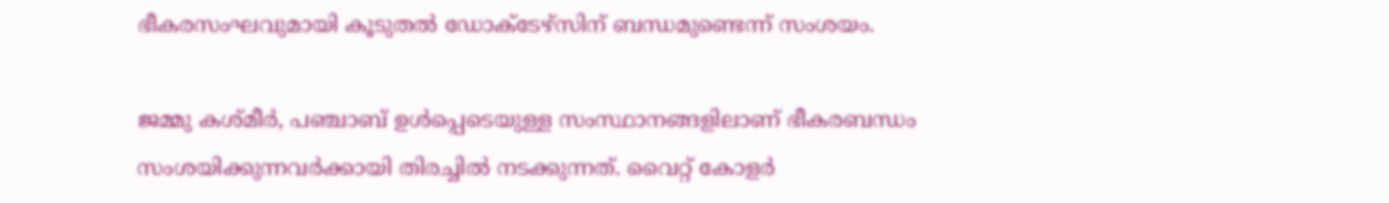ഭീകരസംഘവുമായി കൂടുതല്‍ ഡോക്ടേഴ്‌സിന് ബന്ധമുണ്ടെന്ന് സംശയം.

ജമ്മു കശ്മീര്‍, പഞ്ചാബ് ഉള്‍പ്പെടെയുള്ള സംസ്ഥാനങ്ങളിലാണ് ഭീകരബന്ധം സംശയിക്കുന്നവര്‍ക്കായി തിരച്ചില്‍ നടക്കുന്നത്. വൈറ്റ് കോളര്‍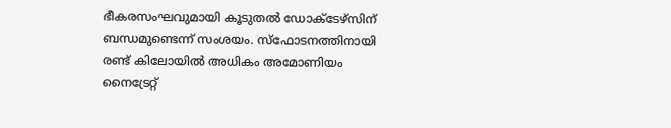ഭീകരസംഘവുമായി കൂടുതല്‍ ഡോക്ടേഴ്‌സിന് ബന്ധമുണ്ടെന്ന് സംശയം. സ്‌ഫോടനത്തിനായി രണ്ട് കിലോയില്‍ അധികം അമോണിയം നൈട്രേറ്റ്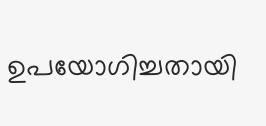ഉപയോഗിച്ചതായി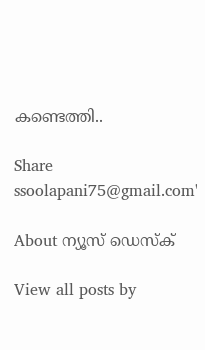കണ്ടെത്തി..

Share
ssoolapani75@gmail.com'

About ന്യൂസ് ഡെസ്ക്

View all posts by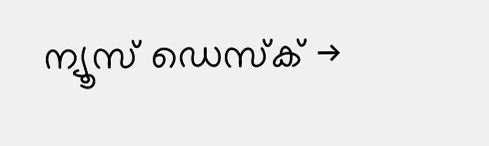ന്യൂസ് ഡെസ്ക് →